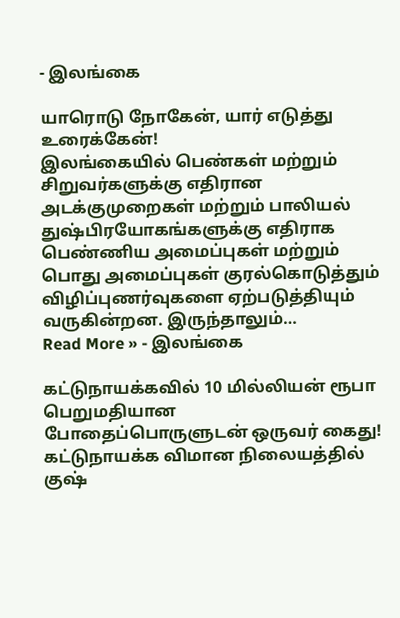- இலங்கை

யாரொடு நோகேன், யார் எடுத்து உரைக்கேன்!
இலங்கையில் பெண்கள் மற்றும் சிறுவர்களுக்கு எதிரான அடக்குமுறைகள் மற்றும் பாலியல் துஷ்பிரயோகங்களுக்கு எதிராக பெண்ணிய அமைப்புகள் மற்றும் பொது அமைப்புகள் குரல்கொடுத்தும் விழிப்புணர்வுகளை ஏற்படுத்தியும் வருகின்றன. இருந்தாலும்…
Read More » - இலங்கை

கட்டுநாயக்கவில் 10 மில்லியன் ரூபா பெறுமதியான போதைப்பொருளுடன் ஒருவர் கைது!
கட்டுநாயக்க விமான நிலையத்தில் குஷ்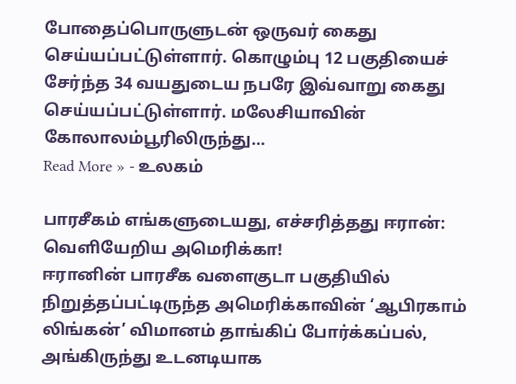போதைப்பொருளுடன் ஒருவர் கைது செய்யப்பட்டுள்ளார். கொழும்பு 12 பகுதியைச் சேர்ந்த 34 வயதுடைய நபரே இவ்வாறு கைது செய்யப்பட்டுள்ளார். மலேசியாவின் கோலாலம்பூரிலிருந்து…
Read More » - உலகம்

பாரசீகம் எங்களுடையது, எச்சரித்தது ஈரான்: வெளியேறிய அமெரிக்கா!
ஈரானின் பாரசீக வளைகுடா பகுதியில் நிறுத்தப்பட்டிருந்த அமெரிக்காவின் ‘ஆபிரகாம் லிங்கன்’ விமானம் தாங்கிப் போர்க்கப்பல், அங்கிருந்து உடனடியாக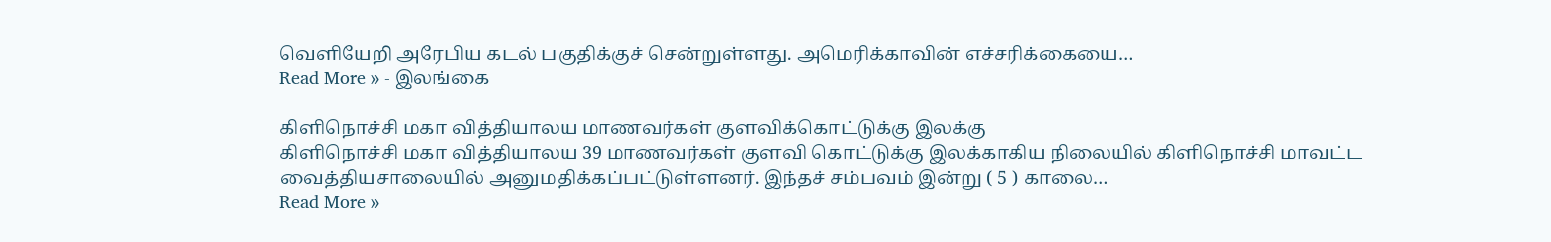வெளியேறி அரேபிய கடல் பகுதிக்குச் சென்றுள்ளது. அமெரிக்காவின் எச்சரிக்கையை…
Read More » - இலங்கை

கிளிநொச்சி மகா வித்தியாலய மாணவர்கள் குளவிக்கொட்டுக்கு இலக்கு
கிளிநொச்சி மகா வித்தியாலய 39 மாணவர்கள் குளவி கொட்டுக்கு இலக்காகிய நிலையில் கிளிநொச்சி மாவட்ட வைத்தியசாலையில் அனுமதிக்கப்பட்டுள்ளனர். இந்தச் சம்பவம் இன்று ( 5 ) காலை…
Read More »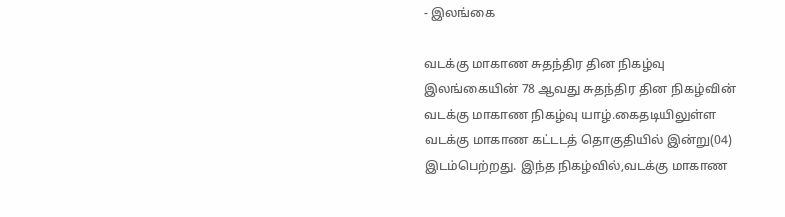- இலங்கை

வடக்கு மாகாண சுதந்திர தின நிகழ்வு
இலங்கையின் 78 ஆவது சுதந்திர தின நிகழ்வின் வடக்கு மாகாண நிகழ்வு யாழ்.கைதடியிலுள்ள வடக்கு மாகாண கட்டடத் தொகுதியில் இன்று(04) இடம்பெற்றது. இந்த நிகழ்வில்,வடக்கு மாகாண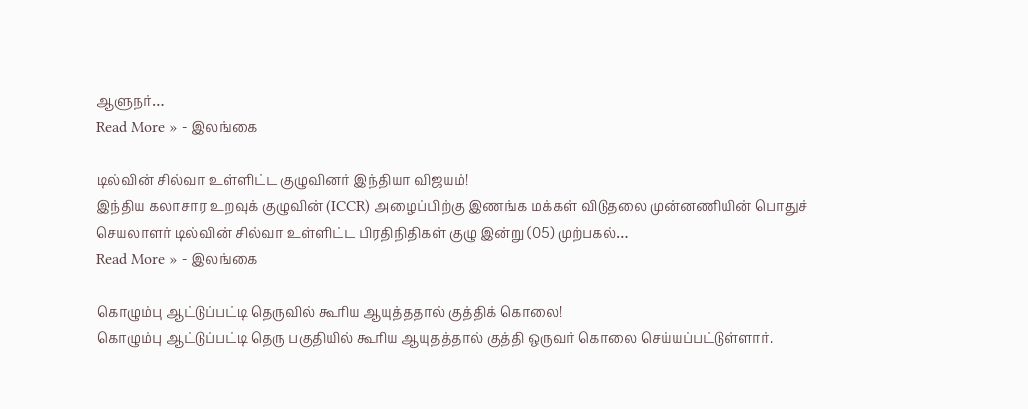ஆளுநர்…
Read More » - இலங்கை

டில்வின் சில்வா உள்ளிட்ட குழுவினர் இந்தியா விஜயம்!
இந்திய கலாசார உறவுக் குழுவின் (ICCR) அழைப்பிற்கு இணங்க மக்கள் விடுதலை முன்னணியின் பொதுச் செயலாளர் டில்வின் சில்வா உள்ளிட்ட பிரதிநிதிகள் குழு இன்று (05) முற்பகல்…
Read More » - இலங்கை

கொழும்பு ஆட்டுப்பட்டி தெருவில் கூரிய ஆயுத்ததால் குத்திக் கொலை!
கொழும்பு ஆட்டுப்பட்டி தெரு பகுதியில் கூரிய ஆயுதத்தால் குத்தி ஒருவர் கொலை செய்யப்பட்டுள்ளார்.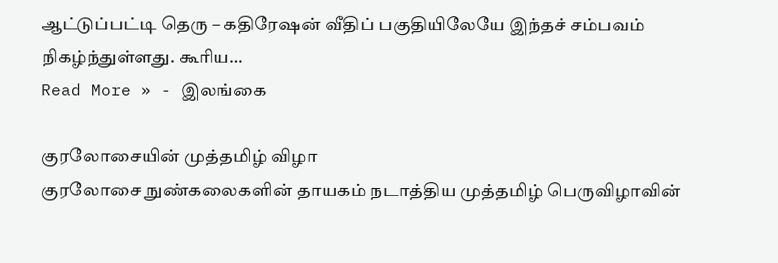ஆட்டுப்பட்டி தெரு – கதிரேஷன் வீதிப் பகுதியிலேயே இந்தச் சம்பவம் நிகழ்ந்துள்ளது. கூரிய…
Read More » - இலங்கை

குரலோசையின் முத்தமிழ் விழா
குரலோசை நுண்கலைகளின் தாயகம் நடாத்திய முத்தமிழ் பெருவிழாவின்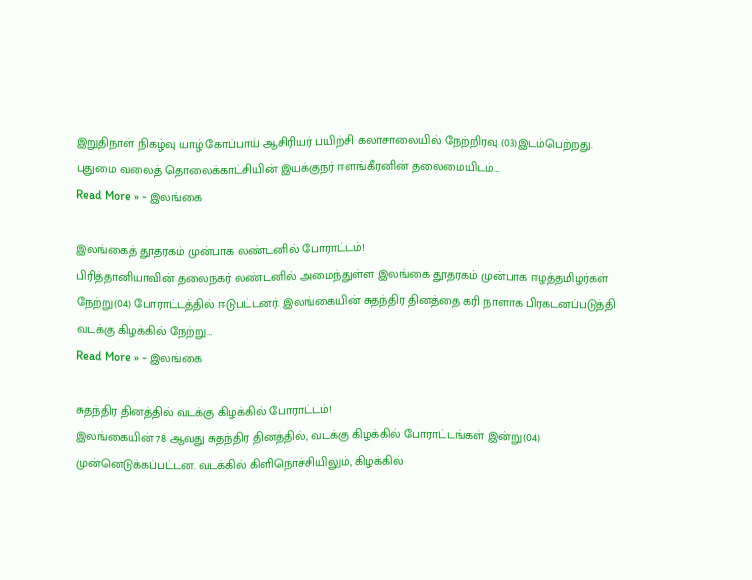இறுதிநாள் நிகழ்வு யாழ்.கோப்பாய் ஆசிரியர் பயிற்சி கலாசாலையில் நேற்றிரவு (03)இடம்பெற்றது. புதுமை வலைத் தொலைக்காட்சியின் இயக்குநர் ஈளங்கீரனின் தலைமையிடம்…
Read More » - இலங்கை

இலங்கைத் தூதரகம் முன்பாக லண்டனில் போராட்டம்!
பிரித்தானியாவின் தலைநகர் லண்டனில் அமைந்துள்ள இலங்கை தூதரகம் முன்பாக ஈழத்தமிழர்கள் நேற்று(04) போராட்டத்தில் ஈடுபட்டனர். இலங்கையின் சுதந்திர தினத்தை கரி நாளாக பிரகடனப்படுத்தி வடக்கு கிழக்கில் நேற்று…
Read More » - இலங்கை

சுதந்திர தினத்தில் வடக்கு கிழக்கில் போராட்டம்!
இலங்கையின் 78 ஆவது சுதந்திர தினத்தில், வடக்கு கிழக்கில் போராட்டங்கள் இன்று(04) முன்னெடுக்கப்பட்டன. வடக்கில் கிளிநொச்சியிலும், கிழக்கில்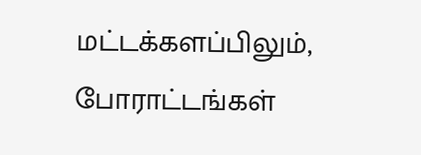மட்டக்களப்பிலும், போராட்டங்கள்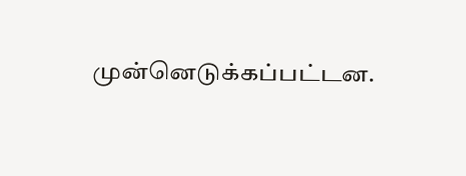முன்னெடுக்கப்பட்டன.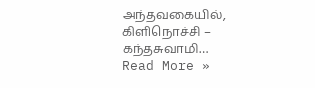அந்தவகையில், கிளிநொச்சி – கந்தசுவாமி…
Read More »